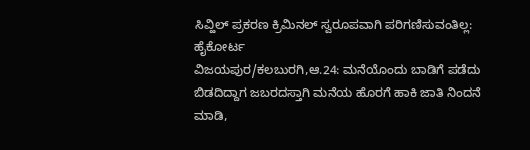ಸಿವ್ಹಿಲ್ ಪ್ರಕರಣ ಕ್ರಿಮಿನಲ್ ಸ್ವರೂಪವಾಗಿ ಪರಿಗಣಿಸುವಂತಿಲ್ಲ: ಹೈಕೋರ್ಟ
ವಿಜಯಪುರ/ಕಲಬುರಗಿ,ಆ.24: ಮನೆಯೊಂದು ಬಾಡಿಗೆ ಪಡೆದು ಬಿಡದಿದ್ದಾಗ ಜಬರದಸ್ತಾಗಿ ಮನೆಯ ಹೊರಗೆ ಹಾಕಿ ಜಾತಿ ನಿಂದನೆ ಮಾಡಿ,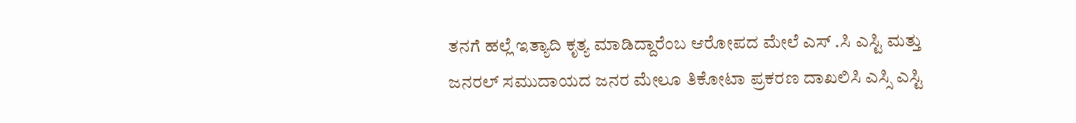ತನಗೆ ಹಲ್ಲೆ ಇತ್ಯಾದಿ ಕೃತ್ಯ ಮಾಡಿದ್ದಾರೆಂಬ ಆರೋಪದ ಮೇಲೆ ಎಸ್ .ಸಿ ಎಸ್ಟಿ ಮತ್ತು ಜನರಲ್ ಸಮುದಾಯದ ಜನರ ಮೇಲೂ ತಿಕೋಟಾ ಪ್ರಕರಣ ದಾಖಲಿಸಿ ಎಸ್ಸಿ ಎಸ್ಟಿ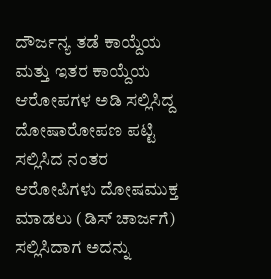ದೌರ್ಜನ್ಯ ತಡೆ ಕಾಯ್ದೆಯ ಮತ್ತು ಇತರ ಕಾಯ್ದೆಯ ಆರೋಪಗಳ ಅಡಿ ಸಲ್ಲಿಸಿದ್ದ ದೋಷಾರೋಪಣ ಪಟ್ಟಿ ಸಲ್ಲಿಸಿದ ನಂತರ ಆರೋಪಿಗಳು ದೋಷಮುಕ್ತ ಮಾಡಲು (ಡಿಸ್ ಚಾರ್ಜಗೆ) ಸಲ್ಲಿಸಿದಾಗ ಅದನ್ನು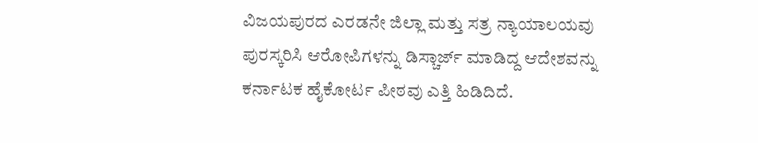ವಿಜಯಪುರದ ಎರಡನೇ ಜಿಲ್ಲಾ ಮತ್ತು ಸತ್ರ ನ್ಯಾಯಾಲಯವು ಪುರಸ್ಕರಿಸಿ ಆರೋಪಿಗಳನ್ನು ಡಿಸ್ಚಾರ್ಜ್ ಮಾಡಿದ್ದ ಆದೇಶವನ್ನು ಕರ್ನಾಟಕ ಹೈಕೋರ್ಟ ಪೀಠವು ಎತ್ತಿ ಹಿಡಿದಿದೆ.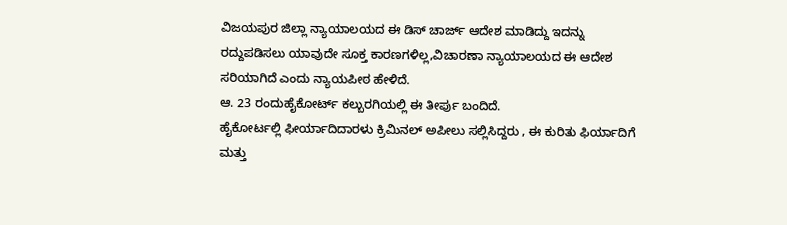ವಿಜಯಪುರ ಜಿಲ್ಲಾ ನ್ಯಾಯಾಲಯದ ಈ ಡಿಸ್ ಚಾರ್ಜ್ ಆದೇಶ ಮಾಡಿದ್ದು ಇದನ್ನು ರದ್ದುಪಡಿಸಲು ಯಾವುದೇ ಸೂಕ್ತ ಕಾರಣಗಳಿಲ್ಲ,ವಿಚಾರಣಾ ನ್ಯಾಯಾಲಯದ ಈ ಆದೇಶ ಸರಿಯಾಗಿದೆ ಎಂದು ನ್ಯಾಯಪೀಠ ಹೇಳಿದೆ.
ಆ. 23 ರಂದುಹೈಕೋರ್ಟ್ ಕಲ್ಬುರಗಿಯಲ್ಲಿ ಈ ತೀರ್ಪು ಬಂದಿದೆ.
ಹೈಕೋರ್ಟಲ್ಲಿ ಫೀರ್ಯಾದಿದಾರಳು ಕ್ರಿಮಿನಲ್ ಅಪೀಲು ಸಲ್ಲಿಸಿದ್ದರು , ಈ ಕುರಿತು ಫಿರ್ಯಾದಿಗೆ ಮತ್ತು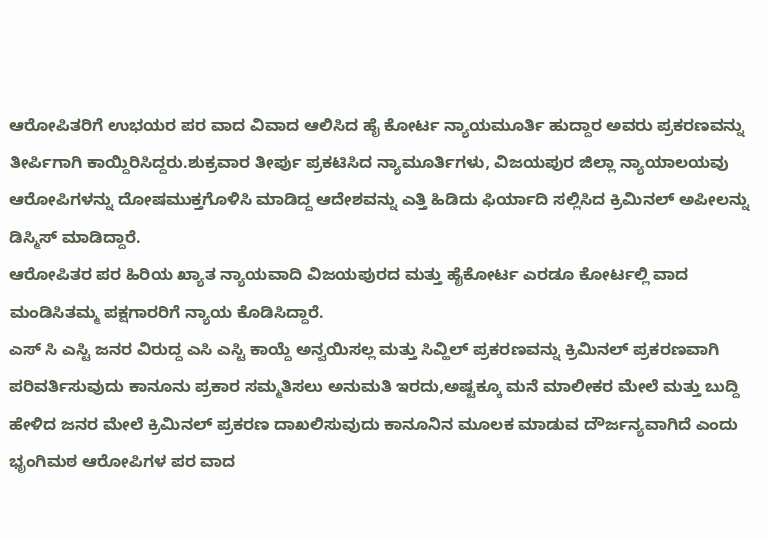ಆರೋಪಿತರಿಗೆ ಉಭಯರ ಪರ ವಾದ ವಿವಾದ ಆಲಿಸಿದ ಹೈ ಕೋರ್ಟ ನ್ಯಾಯಮೂರ್ತಿ ಹುದ್ದಾರ ಅವರು ಪ್ರಕರಣವನ್ನು ತೀರ್ಪಿಗಾಗಿ ಕಾಯ್ದಿರಿಸಿದ್ದರು.ಶುಕ್ರವಾರ ತೀರ್ಪು ಪ್ರಕಟಿಸಿದ ನ್ಯಾಮೂರ್ತಿಗಳು, ವಿಜಯಪುರ ಜಿಲ್ಲಾ ನ್ಯಾಯಾಲಯವು ಆರೋಪಿಗಳನ್ನು ದೋಷಮುಕ್ತಗೊಳಿಸಿ ಮಾಡಿದ್ದ ಆದೇಶವನ್ನು ಎತ್ತಿ ಹಿಡಿದು ಫಿರ್ಯಾದಿ ಸಲ್ಲಿಸಿದ ಕ್ರಿಮಿನಲ್ ಅಪೀಲನ್ನು ಡಿಸ್ಮಿಸ್ ಮಾಡಿದ್ದಾರೆ.
ಆರೋಪಿತರ ಪರ ಹಿರಿಯ ಖ್ಯಾತ ನ್ಯಾಯವಾದಿ ವಿಜಯಪುರದ ಮತ್ತು ಹೈಕೋರ್ಟ ಎರಡೂ ಕೋರ್ಟಲ್ಲಿ ವಾದ ಮಂಡಿಸಿತಮ್ಮ ಪಕ್ಷಗಾರರಿಗೆ ನ್ಯಾಯ ಕೊಡಿಸಿದ್ದಾರೆ.
ಎಸ್ ಸಿ ಎಸ್ಟಿ ಜನರ ವಿರುದ್ದ ಎಸಿ ಎಸ್ಟಿ ಕಾಯ್ದೆ ಅನ್ವಯಿಸಲ್ಲ ಮತ್ತು ಸಿವ್ಹಿಲ್ ಪ್ರಕರಣವನ್ನು ಕ್ರಿಮಿನಲ್ ಪ್ರಕರಣವಾಗಿ ಪರಿವರ್ತಿಸುವುದು ಕಾನೂನು ಪ್ರಕಾರ ಸಮ್ಮತಿಸಲು ಅನುಮತಿ ಇರದು,ಅಷ್ಟಕ್ಕೂ ಮನೆ ಮಾಲೀಕರ ಮೇಲೆ ಮತ್ತು ಬುದ್ದಿ ಹೇಳಿದ ಜನರ ಮೇಲೆ ಕ್ರಿಮಿನಲ್ ಪ್ರಕರಣ ದಾಖಲಿಸುವುದು ಕಾನೂನಿನ ಮೂಲಕ ಮಾಡುವ ದೌರ್ಜನ್ಯವಾಗಿದೆ ಎಂದು ಭೃಂಗಿಮಠ ಆರೋಪಿಗಳ ಪರ ವಾದ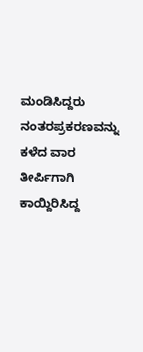ಮಂಡಿಸಿದ್ದರು ನಂತರಪ್ರಕರಣವನ್ನು ಕಳೆದ ವಾರ ತೀರ್ಪಿಗಾಗಿ ಕಾಯ್ದಿರಿಸಿದ್ದ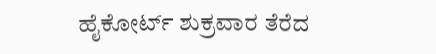ಹೈಕೋರ್ಟ್ ಶುಕ್ರವಾರ ತೆರೆದ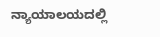ನ್ಯಾಯಾಲಯದಲ್ಲಿ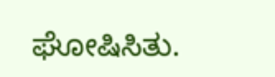ಘೋಷಿಸಿತು.